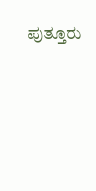ಪುತ್ತೂರು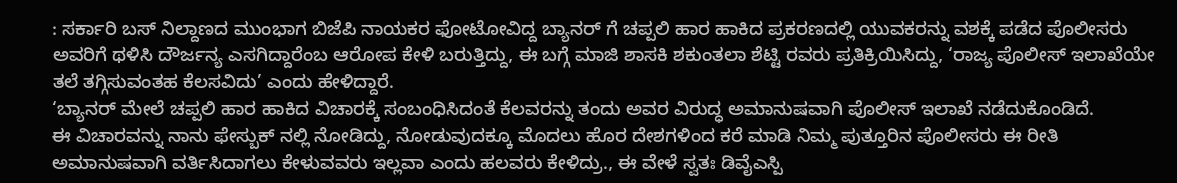: ಸರ್ಕಾರಿ ಬಸ್ ನಿಲ್ದಾಣದ ಮುಂಭಾಗ ಬಿಜೆಪಿ ನಾಯಕರ ಫೋಟೋವಿದ್ದ ಬ್ಯಾನರ್ ಗೆ ಚಪ್ಪಲಿ ಹಾರ ಹಾಕಿದ ಪ್ರಕರಣದಲ್ಲಿ ಯುವಕರನ್ನು ವಶಕ್ಕೆ ಪಡೆದ ಪೊಲೀಸರು ಅವರಿಗೆ ಥಳಿಸಿ ದೌರ್ಜನ್ಯ ಎಸಗಿದ್ದಾರೆಂಬ ಆರೋಪ ಕೇಳಿ ಬರುತ್ತಿದ್ದು, ಈ ಬಗ್ಗೆ ಮಾಜಿ ಶಾಸಕಿ ಶಕುಂತಲಾ ಶೆಟ್ಟಿ ರವರು ಪ್ರತಿಕ್ರಿಯಿಸಿದ್ದು, ‘ರಾಜ್ಯ ಪೊಲೀಸ್ ಇಲಾಖೆಯೇ ತಲೆ ತಗ್ಗಿಸುವಂತಹ ಕೆಲಸವಿದು’ ಎಂದು ಹೇಳಿದ್ದಾರೆ.
‘ಬ್ಯಾನರ್ ಮೇಲೆ ಚಪ್ಪಲಿ ಹಾರ ಹಾಕಿದ ವಿಚಾರಕ್ಕೆ ಸಂಬಂಧಿಸಿದಂತೆ ಕೆಲವರನ್ನು ತಂದು ಅವರ ವಿರುದ್ಧ ಅಮಾನುಷವಾಗಿ ಪೊಲೀಸ್ ಇಲಾಖೆ ನಡೆದುಕೊಂಡಿದೆ.
ಈ ವಿಚಾರವನ್ನು ನಾನು ಫೇಸ್ಬುಕ್ ನಲ್ಲಿ ನೋಡಿದ್ದು, ನೋಡುವುದಕ್ಕೂ ಮೊದಲು ಹೊರ ದೇಶಗಳಿಂದ ಕರೆ ಮಾಡಿ ನಿಮ್ಮ ಪುತ್ತೂರಿನ ಪೊಲೀಸರು ಈ ರೀತಿ ಅಮಾನುಷವಾಗಿ ವರ್ತಿಸಿದಾಗಲು ಕೇಳುವವರು ಇಲ್ಲವಾ ಎಂದು ಹಲವರು ಕೇಳಿದ್ರು., ಈ ವೇಳೆ ಸ್ವತಃ ಡಿವೈಎಸ್ಪಿ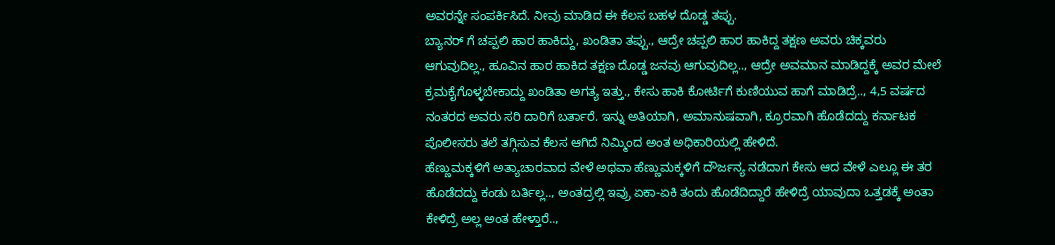ಅವರನ್ನೇ ಸಂಪರ್ಕಿಸಿದೆ. ನೀವು ಮಾಡಿದ ಈ ಕೆಲಸ ಬಹಳ ದೊಡ್ಡ ತಪ್ಪು.
ಬ್ಯಾನರ್ ಗೆ ಚಪ್ಪಲಿ ಹಾರ ಹಾಕಿದ್ದು, ಖಂಡಿತಾ ತಪ್ಪು., ಆದ್ರೇ ಚಪ್ಪಲಿ ಹಾರ ಹಾಕಿದ್ದ ತಕ್ಷಣ ಅವರು ಚಿಕ್ಕವರು ಆಗುವುದಿಲ್ಲ., ಹೂವಿನ ಹಾರ ಹಾಕಿದ ತಕ್ಷಣ ದೊಡ್ಡ ಜನವು ಆಗುವುದಿಲ್ಲ.., ಆದ್ರೇ ಅವಮಾನ ಮಾಡಿದ್ದಕ್ಕೆ ಅವರ ಮೇಲೆ ಕ್ರಮಕೈಗೊಳ್ಳಬೇಕಾದ್ದು ಖಂಡಿತಾ ಅಗತ್ಯ ಇತ್ತು., ಕೇಸು ಹಾಕಿ ಕೋರ್ಟಿಗೆ ಕುಣಿಯುವ ಹಾಗೆ ಮಾಡಿದ್ರೆ.., 4,5 ವರ್ಷದ ನಂತರದ ಅವರು ಸರಿ ದಾರಿಗೆ ಬರ್ತಾರೆ. ಇನ್ನು ಅತಿಯಾಗಿ, ಅಮಾನುಷವಾಗಿ, ಕ್ರೂರವಾಗಿ ಹೊಡೆದದ್ದು ಕರ್ನಾಟಕ ಪೊಲೀಸರು ತಲೆ ತಗ್ಗಿಸುವ ಕೆಲಸ ಆಗಿದೆ ನಿಮ್ಮಿಂದ ಅಂತ ಅಧಿಕಾರಿಯಲ್ಲಿ ಹೇಳಿದೆ.
ಹೆಣ್ಣುಮಕ್ಕಳಿಗೆ ಅತ್ಯಾಚಾರವಾದ ವೇಳೆ ಅಥವಾ ಹೆಣ್ಣುಮಕ್ಕಳಿಗೆ ದೌರ್ಜನ್ಯ ನಡೆದಾಗ ಕೇಸು ಆದ ವೇಳೆ ಎಲ್ಲೂ ಈ ತರ ಹೊಡೆದದ್ದು ಕಂಡು ಬರ್ತಿಲ್ಲ.., ಅಂತದ್ರಲ್ಲಿ ಇವ್ರು ಏಕಾ-ಏಕಿ ತಂದು ಹೊಡೆದಿದ್ದಾರೆ ಹೇಳಿದ್ರೆ ಯಾವುದಾ ಒತ್ತಡಕ್ಕೆ ಅಂತಾ ಕೇಳಿದ್ರೆ ಅಲ್ಲ ಅಂತ ಹೇಳ್ತಾರೆ..,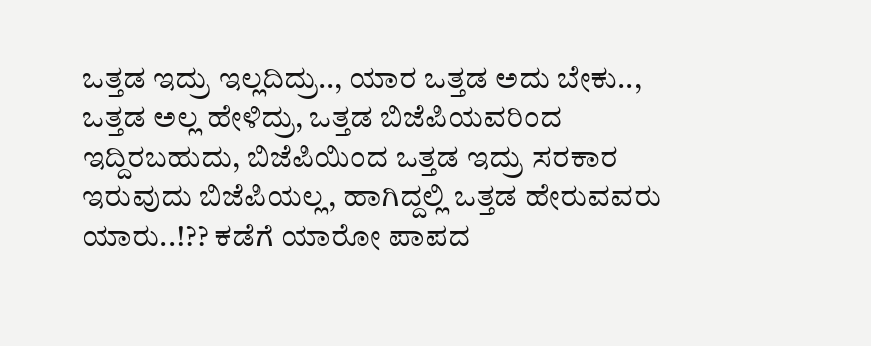ಒತ್ತಡ ಇದ್ರು ಇಲ್ಲದಿದ್ರು.., ಯಾರ ಒತ್ತಡ ಅದು ಬೇಕು.., ಒತ್ತಡ ಅಲ್ಲ ಹೇಳಿದ್ರು, ಒತ್ತಡ ಬಿಜೆಪಿಯವರಿಂದ ಇದ್ದಿರಬಹುದು, ಬಿಜೆಪಿಯಿಂದ ಒತ್ತಡ ಇದ್ರು ಸರಕಾರ ಇರುವುದು ಬಿಜೆಪಿಯಲ್ಲ, ಹಾಗಿದ್ದಲ್ಲಿ ಒತ್ತಡ ಹೇರುವವರು ಯಾರು..!?? ಕಡೆಗೆ ಯಾರೋ ಪಾಪದ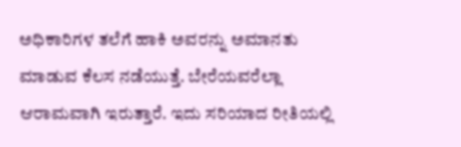ಅಧಿಕಾರಿಗಳ ತಲೆಗೆ ಹಾಕಿ ಅವರನ್ನು ಅಮಾನತು ಮಾಡುವ ಕೆಲಸ ನಡೆಯುತ್ತೆ. ಬೇರೆಯವರೆಲ್ಲಾ ಆರಾಮವಾಗಿ ಇರುತ್ತಾರೆ. ಇದು ಸರಿಯಾದ ರೀತಿಯಲ್ಲಿ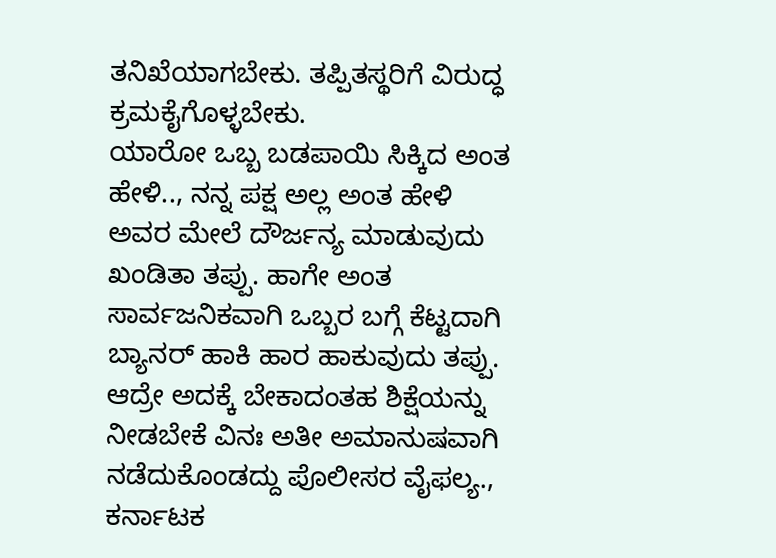ತನಿಖೆಯಾಗಬೇಕು. ತಪ್ಪಿತಸ್ಥರಿಗೆ ವಿರುದ್ಧ ಕ್ರಮಕೈಗೊಳ್ಳಬೇಕು.
ಯಾರೋ ಒಬ್ಬ ಬಡಪಾಯಿ ಸಿಕ್ಕಿದ ಅಂತ ಹೇಳಿ.., ನನ್ನ ಪಕ್ಷ ಅಲ್ಲ ಅಂತ ಹೇಳಿ ಅವರ ಮೇಲೆ ದೌರ್ಜನ್ಯ ಮಾಡುವುದು ಖಂಡಿತಾ ತಪ್ಪು. ಹಾಗೇ ಅಂತ ಸಾರ್ವಜನಿಕವಾಗಿ ಒಬ್ಬರ ಬಗ್ಗೆ ಕೆಟ್ಟದಾಗಿ ಬ್ಯಾನರ್ ಹಾಕಿ ಹಾರ ಹಾಕುವುದು ತಪ್ಪು. ಆದ್ರೇ ಅದಕ್ಕೆ ಬೇಕಾದಂತಹ ಶಿಕ್ಷೆಯನ್ನು ನೀಡಬೇಕೆ ವಿನಃ ಅತೀ ಅಮಾನುಷವಾಗಿ ನಡೆದುಕೊಂಡದ್ದು ಪೊಲೀಸರ ವೈಫಲ್ಯ., ಕರ್ನಾಟಕ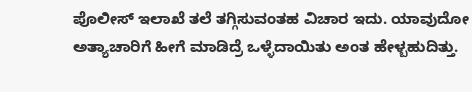ಪೊಲೀಸ್ ಇಲಾಖೆ ತಲೆ ತಗ್ಗಿಸುವಂತಹ ವಿಚಾರ ಇದು. ಯಾವುದೋ ಅತ್ಯಾಚಾರಿಗೆ ಹೀಗೆ ಮಾಡಿದ್ರೆ ಒಳ್ಳೆದಾಯಿತು ಅಂತ ಹೇಳ್ಬಹುದಿತ್ತು.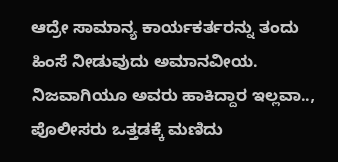ಆದ್ರೇ ಸಾಮಾನ್ಯ ಕಾರ್ಯಕರ್ತರನ್ನು ತಂದು ಹಿಂಸೆ ನೀಡುವುದು ಅಮಾನವೀಯ. ನಿಜವಾಗಿಯೂ ಅವರು ಹಾಕಿದ್ದಾರ ಇಲ್ಲವಾ.., ಪೊಲೀಸರು ಒತ್ತಡಕ್ಕೆ ಮಣಿದು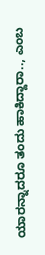ಯಾರನ್ನಾದರೂ ತಂದು ಹಾಕಿದ್ದಾರಾ.., ಎಂಬ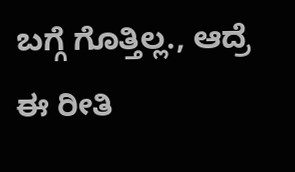ಬಗ್ಗೆ ಗೊತ್ತಿಲ್ಲ., ಆದ್ರೆ ಈ ರೀತಿ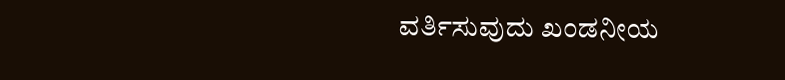ವರ್ತಿಸುವುದು ಖಂಡನೀಯ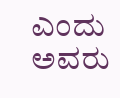ಎಂದು ಅವರು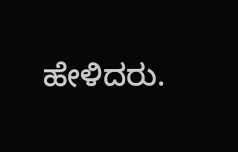ಹೇಳಿದರು.